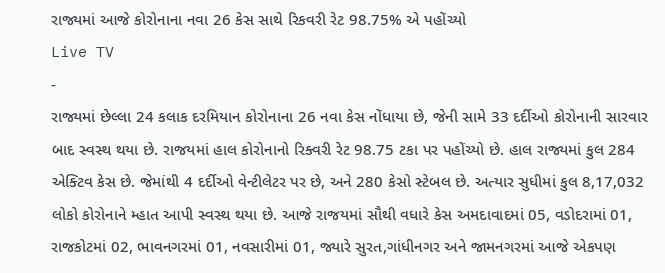રાજ્યમાં આજે કોરોનાના નવા 26 કેસ સાથે રિકવરી રેટ 98.75% એ પહોંચ્યો
Live TV
-
રાજ્યમાં છેલ્લા 24 કલાક દરમિયાન કોરોનાના 26 નવા કેસ નોંધાયા છે, જેની સામે 33 દર્દીઓ કોરોનાની સારવાર બાદ સ્વસ્થ થયા છે. રાજયમાં હાલ કોરોનાનો રિક્વરી રેટ 98.75 ટકા પર પહોંચ્યો છે. હાલ રાજ્યમાં કુલ 284 એક્ટિવ કેસ છે. જેમાંથી 4 દર્દીઓ વેન્ટીલેટર પર છે, અને 280 કેસો સ્ટેબલ છે. અત્યાર સુધીમાં કુલ 8,17,032 લોકો કોરોનાને મ્હાત આપી સ્વસ્થ થયા છે. આજે રાજયમાં સૌથી વધારે કેસ અમદાવાદમાં 05, વડોદરામાં 01, રાજકોટમાં 02, ભાવનગરમાં 01, નવસારીમાં 01, જ્યારે સુરત,ગાંધીનગર અને જામનગરમાં આજે એકપણ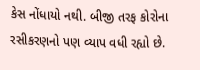કેસ નોંધાયો નથી. બીજી તરફ કોરોના રસીકરણનો પણ વ્યાપ વધી રહ્યો છે.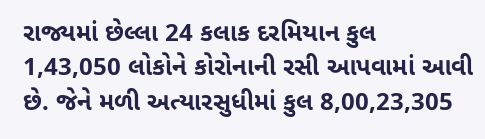રાજ્યમાં છેલ્લા 24 કલાક દરમિયાન કુલ 1,43,050 લોકોને કોરોનાની રસી આપવામાં આવી છે. જેને મળી અત્યારસુધીમાં કુલ 8,00,23,305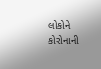લોકોને કોરોનાની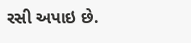રસી અપાઇ છે.